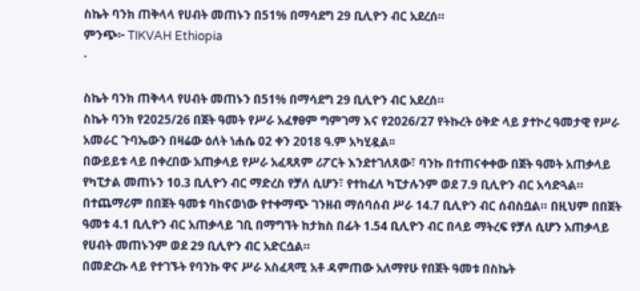ስኬት ባንክ ጠቅላላ የሀብት መጠኑን በ51% በማሳደግ 29 ቢሊዮን ብር አደረሰ።
ምንጭ፦ TIKVAH Ethiopia
·

ስኬት ባንክ ጠቅላላ የሀብት መጠኑን በ51% በማሳደግ 29 ቢሊዮን ብር አደረሰ።
ስኬት ባንክ የ2025/26 በጀት ዓመት የሥራ አፈፃፀም ግምገማ እና የ2026/27 የትኩረት ዕቅድ ላይ ያተኮረ ዓመታዊ የሥራ አመራር ጉባኤውን በዛሬው ዕለት ነሐሴ 02 ቀን 2018 ዓ.ም አካሂዷል፡፡
በውይይቱ ላይ በቀረበው አጠቃላይ የሥራ አፈጻጸም ሪፖርት እንደተገለጸው፣ ባንኩ በተጠናቀቀው በጀት ዓመት አጠቃላይ የካፒታል መጠኑን 10.3 ቢሊዮን ብር ማድረስ የቻለ ሲሆን፣ የተከፈለ ካፒታሉንም ወደ 7.9 ቢሊዮን ብር አሳድጓል። በተጨማሪም በበጀት ዓመቱ ባከናወነው የተቀማጭ ገንዘብ ማሰባሰብ ሥራ 14.7 ቢሊዮን ብር ሰብስቧል። በዚህም በበጀት ዓመቱ 4.1 ቢሊዮን ብር አጠቃላይ ገቢ በማግኘት ከታክስ በፊት 1.54 ቢሊዮን ብር በላይ ማትረፍ የቻለ ሲሆን አጠቃላይ የሀብት መጠኑንም ወደ 29 ቢሊዮን ብር አድርሷል።
በመድረኩ ላይ የተገኙት የባንኩ ዋና ሥራ አስፈጻሚ አቶ ዳምጠው አለማየሁ የበጀት ዓመቱ በስኬት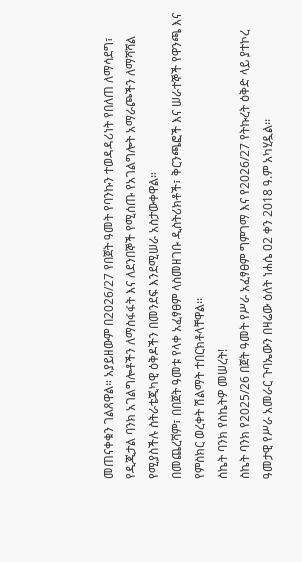መጠናቀቁን ገልጸዋል። አያይዘውም በ2026/27 የበጀት ዓመት የባንኩን ተወዳዳሪነት የበለጠ ለማሳደግ፣ የዲጂታል ባንክ አገልግሎቶችን ለማስፋፋት እና ለደንበኞች የሚሰጡ የአገልግሎት አማራጮችን ለማሻሻል የሚያስችሉ ስትራቴጂካዊ ዕቅዶችን በመንደፍ እንደሚሠራ አስታውቀዋል።
በመጨረሻም፣ በበጀት ዓመቱ የላቀ አፈፃፀም ላስመዘገቡ ዲስትሪክቶች፣ ቅርንጫፎች እና ሠራተኞች የዋንጫ እና የምስክር ወረቀት ሽልማት ተበርክቶላቸዋል፡፡
ስኬት ባንክ የስኬትዎ መሠረት!
ስኬት ባንክ የ2025/26 በጀት ዓመት የሥራ አፈፃፀም ግምገማ እና የ2026/27 የትኩረት ዕቅድ ላይ ያተኮረ ዓመታዊ የሥራ አመራር ጉባኤውን በዛሬው ዕለት ነሐሴ 02 ቀን 2018 ዓ.ም አካሂዷል፡፡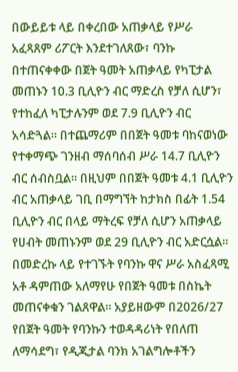በውይይቱ ላይ በቀረበው አጠቃላይ የሥራ አፈጻጸም ሪፖርት እንደተገለጸው፣ ባንኩ በተጠናቀቀው በጀት ዓመት አጠቃላይ የካፒታል መጠኑን 10.3 ቢሊዮን ብር ማድረስ የቻለ ሲሆን፣ የተከፈለ ካፒታሉንም ወደ 7.9 ቢሊዮን ብር አሳድጓል። በተጨማሪም በበጀት ዓመቱ ባከናወነው የተቀማጭ ገንዘብ ማሰባሰብ ሥራ 14.7 ቢሊዮን ብር ሰብስቧል። በዚህም በበጀት ዓመቱ 4.1 ቢሊዮን ብር አጠቃላይ ገቢ በማግኘት ከታክስ በፊት 1.54 ቢሊዮን ብር በላይ ማትረፍ የቻለ ሲሆን አጠቃላይ የሀብት መጠኑንም ወደ 29 ቢሊዮን ብር አድርሷል።
በመድረኩ ላይ የተገኙት የባንኩ ዋና ሥራ አስፈጻሚ አቶ ዳምጠው አለማየሁ የበጀት ዓመቱ በስኬት መጠናቀቁን ገልጸዋል። አያይዘውም በ2026/27 የበጀት ዓመት የባንኩን ተወዳዳሪነት የበለጠ ለማሳደግ፣ የዲጂታል ባንክ አገልግሎቶችን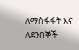ለማስፋፋት እና ለደንበኞች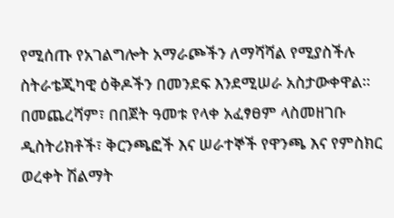የሚሰጡ የአገልግሎት አማራጮችን ለማሻሻል የሚያስችሉ ስትራቴጂካዊ ዕቅዶችን በመንደፍ እንደሚሠራ አስታውቀዋል።
በመጨረሻም፣ በበጀት ዓመቱ የላቀ አፈፃፀም ላስመዘገቡ ዲስትሪክቶች፣ ቅርንጫፎች እና ሠራተኞች የዋንጫ እና የምስክር ወረቀት ሽልማት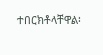ተበርክቶላቸዋል፡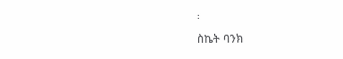፡
ስኬት ባንክ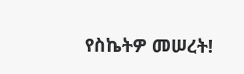የስኬትዎ መሠረት!